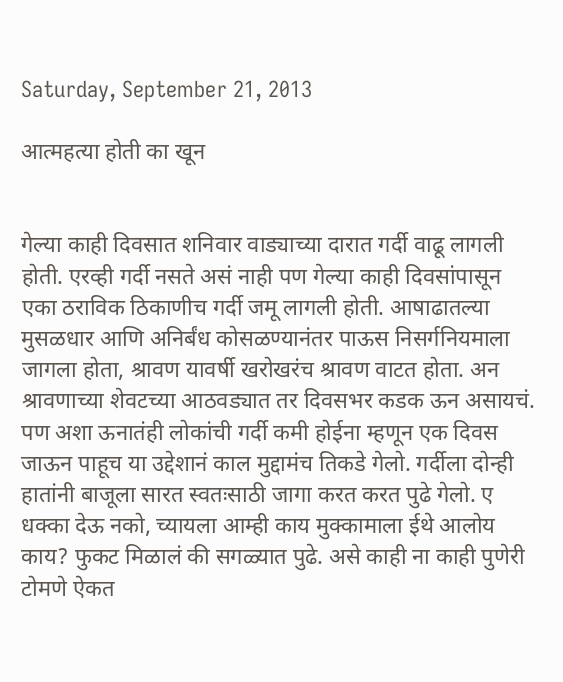Saturday, September 21, 2013

आत्महत्या होती का खून


गेल्या काही दिवसात शनिवार वाड्याच्या दारात गर्दी वाढू लागली होती. एरव्ही गर्दी नसते असं नाही पण गेल्या काही दिवसांपासून एका ठराविक ठिकाणीच गर्दी जमू लागली होती. आषाढातल्या मुसळधार आणि अनिर्बंध कोसळण्यानंतर पाऊस निसर्गनियमाला जागला होता, श्रावण यावर्षी खरोखरंच श्रावण वाटत होता. अन श्रावणाच्या शेवटच्या आठवड्यात तर दिवसभर कडक ऊन असायचं. पण अशा ऊनातंही लोकांची गर्दी कमी होईना म्हणून एक दिवस जाऊन पाहूच या उद्देशानं काल मुद्दामंच तिकडे गेलो. गर्दीला दोन्ही हातांनी बाजूला सारत स्वतःसाठी जागा करत करत पुढे गेलो. ए धक्का देऊ नको, च्यायला आम्ही काय मुक्कामाला ईथे आलोय काय? फुकट मिळालं की सगळ्यात पुढे. असे काही ना काही पुणेरी टोमणे ऐकत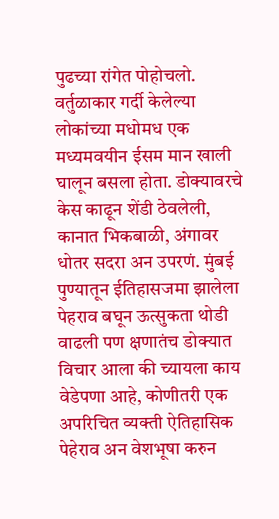पुढच्या रांगेत पोहोचलो. वर्तुळाकार गर्दी केलेल्या लोकांच्या मधोमध एक मध्यमवयीन ईसम मान खाली घालून बसला होता. डोक्यावरचे केस काढून शेंडी ठेवलेली, कानात भिकबाळी, अंगावर धोतर सदरा अन उपरणं. मुंबई पुण्यातून ईतिहासजमा झालेला पेहराव बघून ऊत्सुकता थोडी वाढली पण क्षणातंच डोक्यात विचार आला की च्यायला काय वेडेपणा आहे, कोणीतरी एक अपरिचित व्यक्ती ऐतिहासिक पेहेराव अन वेशभूषा करुन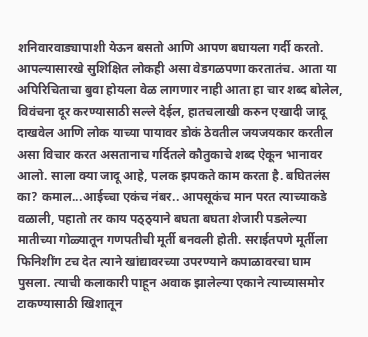शनिवारवाड्यापाशी येऊन बसतो आणि आपण बघायला गर्दी करतो. आपल्यासारखे सुशिक्षित लोकही असा वेडगळपणा करतातंच. आता या अपिरिचिताचा बुवा होयला वेळ लागणार नाही आता हा चार शब्द बोलेल, विवंचना दूर करण्यासाठी सल्ले देईल, हातचलाखी करुन एखादी जादू दाखवेल आणि लोक याच्या पायावर डोकं ठेवतील जयजयकार करतील असा विचार करत असतानाच गर्दितले कौतुकाचे शब्द ऐकून भानावर आलो. साला क्या जादू आहे, पलक झपकते काम करता है. बघितलंस का? कमाल...आईच्चा एकंच नंबर.. आपसूकंच मान परत त्याच्याकडे वळाली, पहातो तर काय पठ्ठ्याने बघता बघता शेजारी पडलेल्या मातीच्या गोळ्यातून गणपतीची मूर्ती बनवली होती. सराईतपणे मूर्तीला फिनिशींग टच देत त्याने खांद्यावरच्या उपरण्याने कपाळावरचा घाम पुसला. त्याची कलाकारी पाहून अवाक झालेल्या एकाने त्याच्यासमोर टाकण्यासाठी खिशातून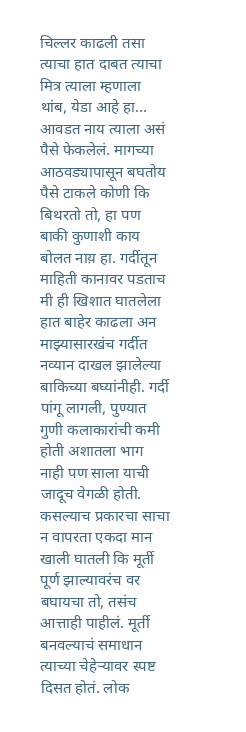चिल्लर काढली तसा त्याचा हात दाबत त्याचा मित्र त्याला म्हणाला थांब, येडा आहे हा... आवडत नाय त्याला असं पैसे फेकलेलं. मागच्या आठवड्यापासून बघतोय पैसे टाकले कोणी कि बिथरतो तो, हा पण बाकी कुणाशी काय बोलत नाय़ हा. गर्दीतून माहिती कानावर पडताच मी ही खिशात घातलेला हात बाहेर काढला अन माझ्यासारखंच गर्दीत नव्यान दाखल झालेल्या बाकिच्या बघ्यांनीही. गर्दी पांगू लागली, पुण्यात गुणी कलाकारांची कमी होती अशातला भाग नाही पण साला याची जादूच वेगळी होती. कसल्याच प्रकारचा साचा न वापरता एकदा मान खाली घातली कि मूर्ती पूर्ण झाल्यावरंच वर बघायचा तो, तसंच आत्ताही पाहीलं. मूर्ती बनवल्याचं समाधान त्याच्या चेहेऱ्यावर स्पष्ट दिसत होतं. लोक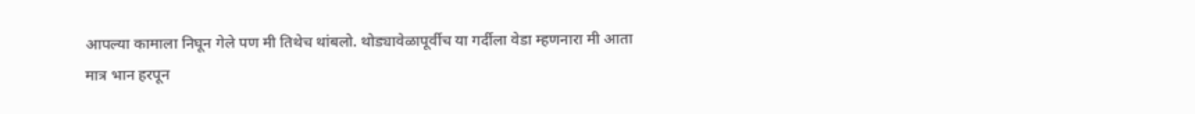आपल्या कामाला निघून गेले पण मी तिथेच थांबलो. थोड्यावेळापूर्वीच या गर्दीला वेडा म्हणनारा मी आता मात्र भान हरपून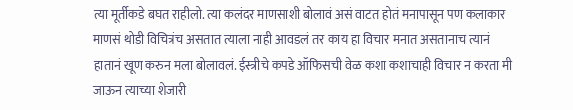त्या मूर्तीकडे बघत राहीलो. त्या कलंदर माणसाशी बोलावं असं वाटत होतं मनापासून पण कलाकार माणसं थोडी विचित्रंच असतात त्याला नाही आवडलं तर काय हा विचार मनात असतानाच त्यानं हातानं खूण करुन मला बोलावलं. ईस्त्रीचे कपडे ऑफिसची वेळ कशा कशाचाही विचार न करता मी जाऊन त्याच्या शेजारी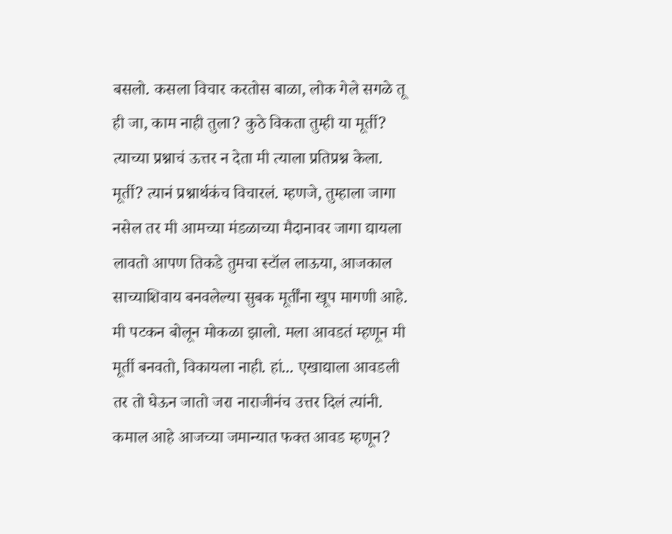बसलो. कसला विचार करतोस बाळा, लोक गेले सगळे तू ही जा, काम नाही तुला? कुठे विकता तुम्ही या मूर्ती? त्याच्या प्रश्नाचं ऊत्तर न देता मी त्याला प्रतिप्रश्न केला. मूर्ती? त्यानं प्रश्नार्थकंच विचारलं. म्हणजे, तुम्हाला जागा नसेल तर मी आमच्या मंडळाच्या मैदानावर जागा द्यायला लावतो आपण तिकडे तुमचा स्टॉल लाऊया, आजकाल साच्याशिवाय बनवलेल्या सुबक मूर्तींना खूप मागणी आहे. मी पटकन बोलून मोकळा झालो. मला आवडतं म्हणून मी मूर्ती बनवतो, विकायला नाही. हां... एखाद्याला आवडली तर तो घेऊन जातो जरा नाराजीनंच उत्तर दिलं त्यांनी. कमाल आहे आजच्या जमान्यात फक्त आवड म्हणून?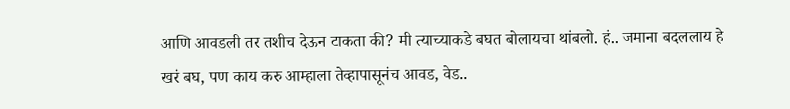आणि आवडली तर तशीच देऊन टाकता की? मी त्याच्याकडे बघत बोलायचा थांबलो. हं.. जमाना बदललाय हे खरं बघ, पण काय करु आम्हाला तेव्हापासूनंच आवड, वेड..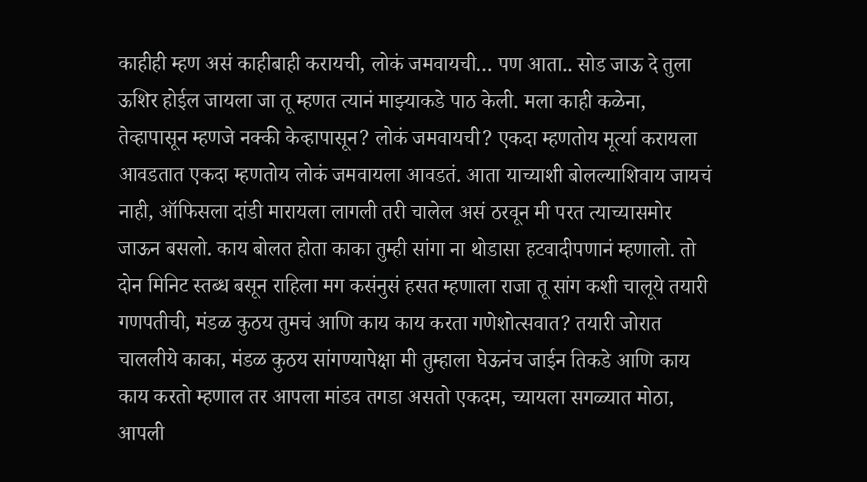काहीही म्हण असं काहीबाही करायची, लोकं जमवायची… पण आता.. सोड जाऊ दे तुला ऊशिर होईल जायला जा तू म्हणत त्यानं माझ्याकडे पाठ केली. मला काही कळेना, तेव्हापासून म्हणजे नक्की केव्हापासून? लोकं जमवायची? एकदा म्हणतोय मूर्त्या करायला आवडतात एकदा म्हणतोय लोकं जमवायला आवडतं. आता याच्याशी बोलल्याशिवाय जायचं नाही, ऑफिसला दांडी मारायला लागली तरी चालेल असं ठरवून मी परत त्याच्यासमोर जाऊन बसलो. काय बोलत होता काका तुम्ही सांगा ना थोडासा हटवादीपणानं म्हणालो. तो दोन मिनिट स्तब्ध बसून राहिला मग कसंनुसं हसत म्हणाला राजा तू सांग कशी चालूये तयारी गणपतीची, मंडळ कुठय तुमचं आणि काय काय करता गणेशोत्सवात? तयारी जोरात चाललीये काका, मंडळ कुठय सांगण्यापेक्षा मी तुम्हाला घेऊनंच जाईन तिकडे आणि काय काय करतो म्हणाल तर आपला मांडव तगडा असतो एकदम, च्यायला सगळ्यात मोठा, आपली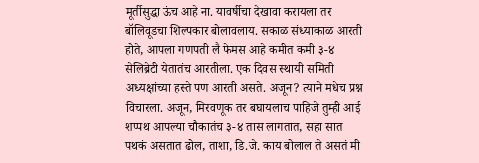मूर्तीसुद्धा ऊंच आहे ना. यावर्षीचा देखावा करायला तर बॉलिवूडचा शिल्पकार बोलावलाय. सकाळ संध्याकाळ आरती होते, आपला गणपती लै फेमस आहे कमीत कमी ३-४ सेलिब्रेटी येतातंच आरतीला. एक दिवस स्थायी समिती अध्यक्षांच्या हस्ते पण आरती असते. अजून? त्याने मधेच प्रश्न विचारला. अजून, मिरवणूक तर बघायलाच पाहिजे तुम्ही आई शप्पथ आपल्या चौकातंच ३-४ तास लागतात, सहा सात पथकं असतात ढोल, ताशा, डि.जे. काय बोलाल ते असतं मी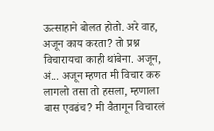ऊत्साहाने बोलत होतो. अरे वाह, अजून काय करता? तो प्रश्न विचारायचा काही थांबेना. अजून, अं... अजून म्हणत मी विचार करु लागलो तसा तो हसला, म्हणाला बास एवढंच? मी वैतागून विचारलं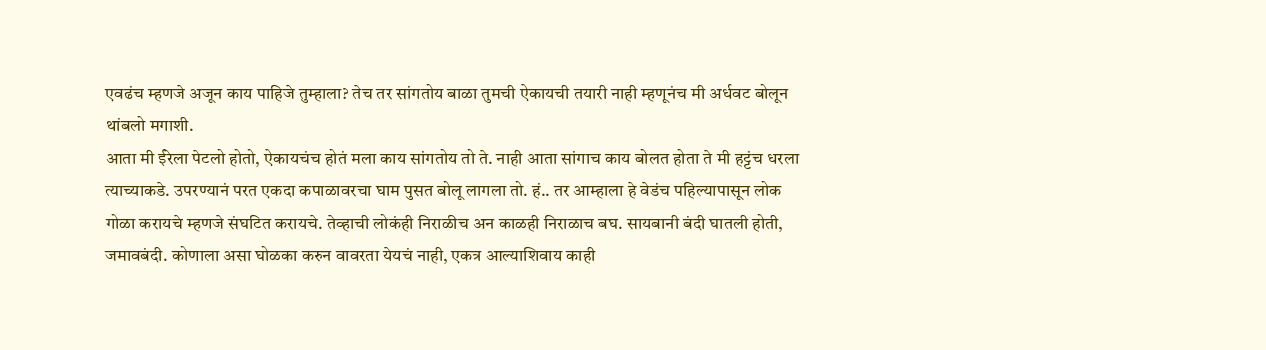एवढंच म्हणजे अजून काय पाहिजे तुम्हाला? तेच तर सांगतोय बाळा तुमची ऐकायची तयारी नाही म्हणूनंच मी अर्धवट बोलून थांबलो मगाशी.
आता मी ईरेला पेटलो होतो, ऐकायचंच होतं मला काय सांगतोय तो ते. नाही आता सांगाच काय बोलत होता ते मी हट्टंच धरला त्याच्याकडे. उपरण्यानं परत एकदा कपाळावरचा घाम पुसत बोलू लागला तो. हं.. तर आम्हाला हे वेडंच पहिल्यापासून लोक गोळा करायचे म्हणजे संघटित करायचे. तेव्हाची लोकंही निराळीच अन काळही निराळाच बघ. सायबानी बंदी घातली होती, जमावबंदी. कोणाला असा घोळका करुन वावरता येयचं नाही, एकत्र आल्याशिवाय काही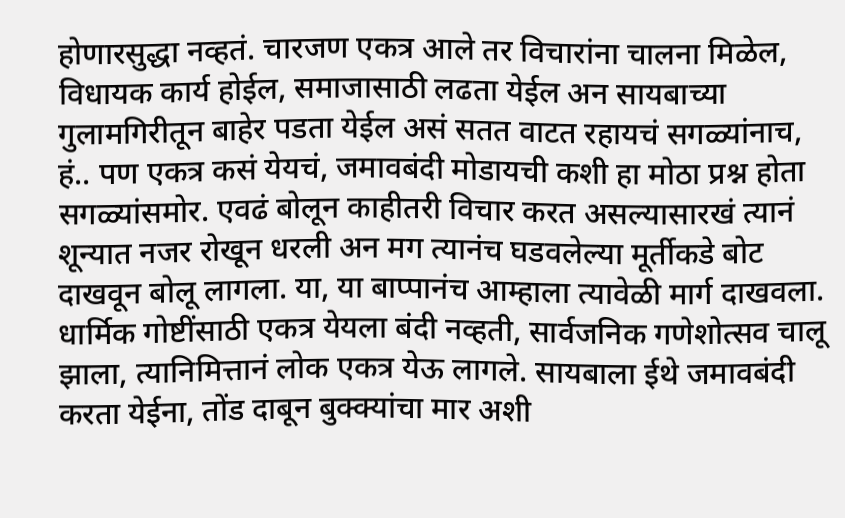होणारसुद्धा नव्हतं. चारजण एकत्र आले तर विचारांना चालना मिळेल, विधायक कार्य होईल, समाजासाठी लढता येईल अन सायबाच्या गुलामगिरीतून बाहेर पडता येईल असं सतत वाटत रहायचं सगळ्यांनाच, हं.. पण एकत्र कसं येयचं, जमावबंदी मोडायची कशी हा मोठा प्रश्न होता सगळ्यांसमोर. एवढं बोलून काहीतरी विचार करत असल्यासारखं त्यानं शून्यात नजर रोखून धरली अन मग त्यानंच घडवलेल्या मूर्तीकडे बोट दाखवून बोलू लागला. या, या बाप्पानंच आम्हाला त्यावेळी मार्ग दाखवला. धार्मिक गोष्टींसाठी एकत्र येयला बंदी नव्हती, सार्वजनिक गणेशोत्सव चालू झाला, त्यानिमित्तानं लोक एकत्र येऊ लागले. सायबाला ईथे जमावबंदी करता येईना, तोंड दाबून बुक्क्यांचा मार अशी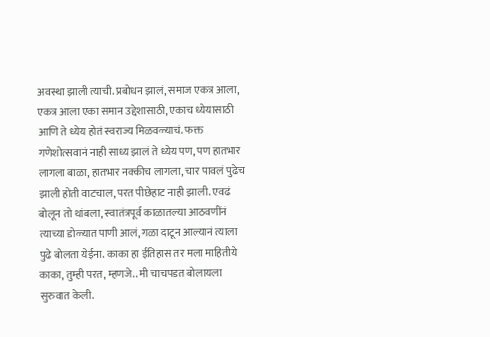अवस्था झाली त्याची. प्रबोधन झालं, समाज एकत्र आला, एकत्र आला एका समान उद्देशासाठी, एकाच ध्येयासाठी आणि ते ध्येय होतं स्वराज्य मिळवळ्याचं. फक्त गणेशोत्सवानं नाही साध्य झालं ते ध्येय पण, पण हातभार लागला बाळा, हातभार नक्कीच लागला, चार पावलं पुढेच झाली होती वाटचाल, परत पीछेहाट नाही झाली. एवढं बोलून तो थांबला, स्वातंत्रपूर्व काळातल्या आठवणींनं त्याच्या डोळ्यात पाणी आलं, गळा दाटून आल्यानं त्याला पुढे बोलता येईना. काका हा ईतिहास तर मला माहितीये काका, तुम्ही परत, म्हणजे.. मी चाचपडत बोलायला सुरुवात केली.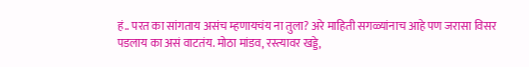हं.. परत का सांगताय असंच म्हणायचंय ना तुला? अरे माहिती सगळ्यांनाच आहे पण जरासा विसर पडलाय का असं वाटतंय. मोठा मांडव, रस्त्यावर खड्डे,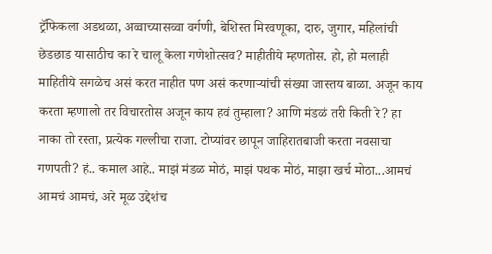ट्रॅफिकला अडथळा, अव्वाच्यासव्वा वर्गणी, बेशिस्त मिरवणूका, दारु, जुगार, महिलांची छेडछाड यासाठीच का रे चालू केला गणेशोत्सव? माहीतीये म्हणतोस. हो, हो मलाही माहितीये सगळेच असं करत नाहीत पण असं करणाऱ्यांची संख्या जास्तय बाळा. अजून काय करता म्हणालो तर विचारतोस अजून काय हवं तुम्हाला? आणि मंडळं तरी किती रे? हा नाका तो रस्ता, प्रत्येक गल्लीचा राजा. टोप्यांवर छापून जाहिरातबाजी करता नवसाचा गणपती? हं.. कमाल आहे.. माझं मंडळ मोठं, माझं पथक मोठं, माझा खर्च मोठा...आमचं आमचं आमचं, अरे मूळ उद्देशंच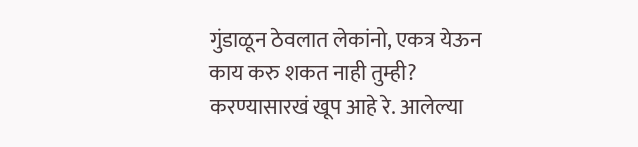गुंडाळून ठेवलात लेकांनो, एकत्र येऊन काय करु शकत नाही तुम्ही? करण्यासारखं खूप आहे रे. आलेल्या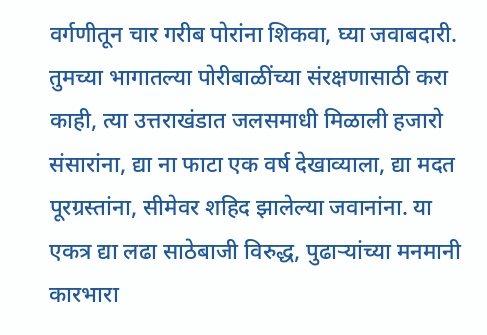वर्गणीतून चार गरीब पोरांना शिकवा, घ्या जवाबदारी. तुमच्या भागातल्या पोरीबाळींच्या संरक्षणासाठी करा काही, त्या उत्तराखंडात जलसमाधी मिळाली हजारो संसारांना, द्या ना फाटा एक वर्ष देखाव्याला, द्या मदत पूरग्रस्तांना, सीमेवर शहिद झालेल्या जवानांना. या एकत्र द्या लढा साठेबाजी विरुद्ध, पुढाऱ्यांच्या मनमानी कारभारा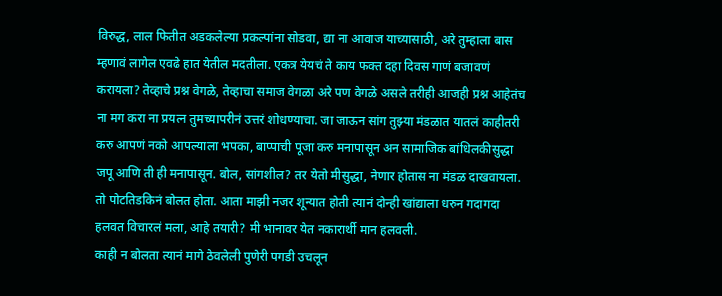विरुद्ध, लाल फितीत अडकलेल्या प्रकल्पांना सोडवा, द्या ना आवाज याच्यासाठी, अरे तुम्हाला बास म्हणावं लागेल एवढे हात येतील मदतीला. एकत्र येयचं ते काय फक्त दहा दिवस गाणं बजावणं करायला? तेव्हाचे प्रश्न वेगळे, तेव्हाचा समाज वेगळा अरे पण वेगळे असले तरीही आजही प्रश्न आहेतंच ना मग करा ना प्रयत्न तुमच्यापरीनं उत्तरं शोधण्याचा. जा जाऊन सांग तुझ्या मंडळात यातलं काहीतरी करु आपणं नको आपल्याला भपका, बाप्पाची पूजा करु मनापासून अन सामाजिक बांधिलकीसुद्धा जपू आणि ती ही मनापासून. बोल, सांगशील? तर येतो मीसुद्धा, नेणार होतास ना मंडळ दाखवायला. तो पोटतिडकिनं बोलत होता. आता माझी नजर शून्यात होती त्यानं दोन्ही खांद्याला धरुन गदागदा हलवत विचारलं मला, आहे तयारी? मी भानावर येत नकारार्थी मान हलवली.
काही न बोलता त्यानं मागे ठेवलेली पुणेरी पगडी उचलून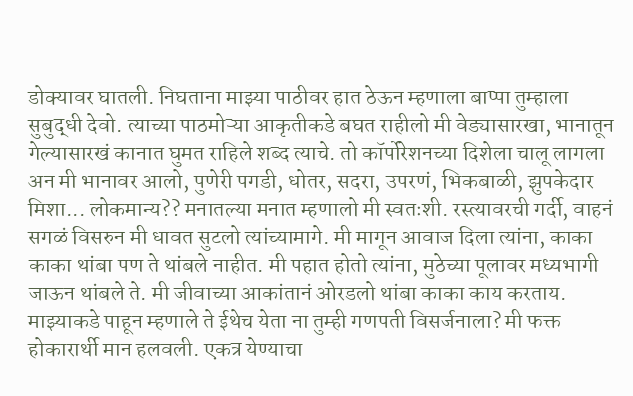डोक्यावर घातली. निघताना माझ्या पाठीवर हात ठेऊन म्हणाला बाप्पा तुम्हाला सुबुद्धी देवो. त्याच्या पाठमोऱ्या आकृतीकडे बघत राहीलो मी वेड्यासारखा, भानातून गेल्यासारखं कानात घुमत राहिले शब्द त्याचे. तो कॉर्पोरेशनच्या दिशेला चालू लागला अन मी भानावर आलो, पुणेरी पगडी, धोतर, सदरा, उपरणं, भिकबाळी, झुपकेदार मिशा... लोकमान्य?? मनातल्या मनात म्हणालो मी स्वतःशी. रस्त्यावरची गर्दी, वाहनं सगळं विसरुन मी धावत सुटलो त्यांच्यामागे. मी मागून आवाज दिला त्यांना, काका काका थांबा पण ते थांबले नाहीत. मी पहात होतो त्यांना, मुठेच्या पूलावर मध्यभागी जाऊन थांबले ते. मी जीवाच्या आकांतानं ओरडलो थांबा काका काय करताय. माझ्याकडे पाहून म्हणाले ते ईथेच येता ना तुम्ही गणपती विसर्जनाला? मी फक्त होकारार्थी मान हलवली. एकत्र येण्याचा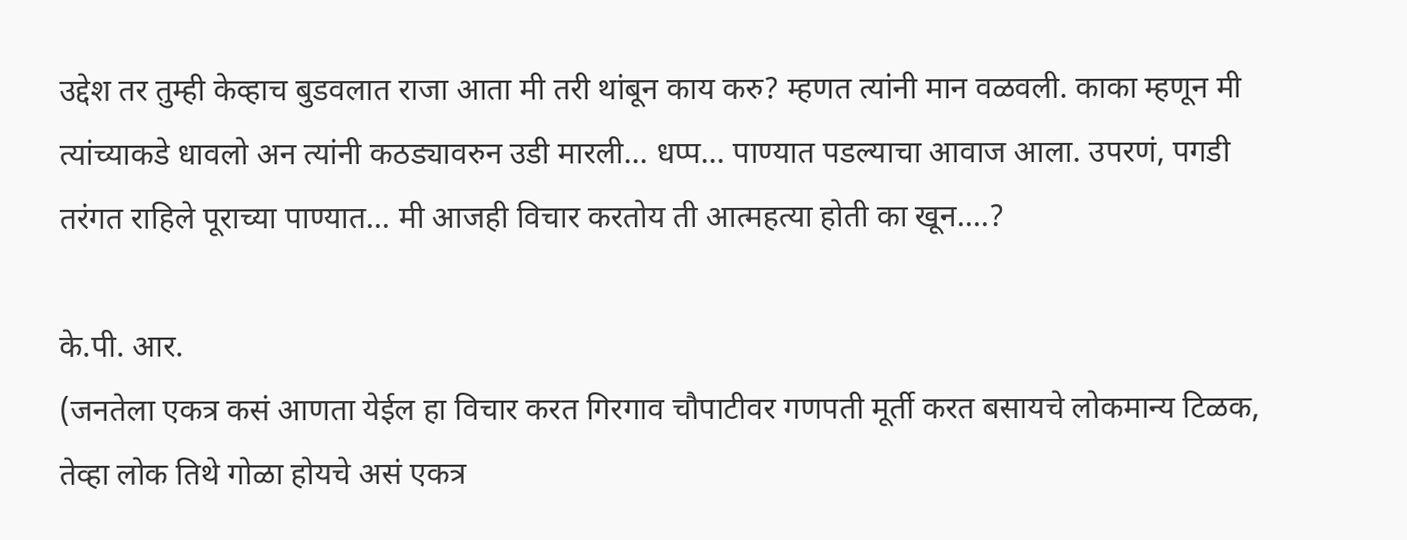उद्देश तर तुम्ही केव्हाच बुडवलात राजा आता मी तरी थांबून काय करु? म्हणत त्यांनी मान वळवली. काका म्हणून मी त्यांच्याकडे धावलो अन त्यांनी कठड्यावरुन उडी मारली... धप्प... पाण्यात पडल्याचा आवाज आला. उपरणं, पगडी तरंगत राहिले पूराच्या पाण्यात... मी आजही विचार करतोय ती आत्महत्या होती का खून....?

के.पी. आर.
(जनतेला एकत्र कसं आणता येईल हा विचार करत गिरगाव चौपाटीवर गणपती मूर्ती करत बसायचे लोकमान्य टिळक, तेव्हा लोक तिथे गोळा होयचे असं एकत्र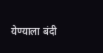येण्याला बंदी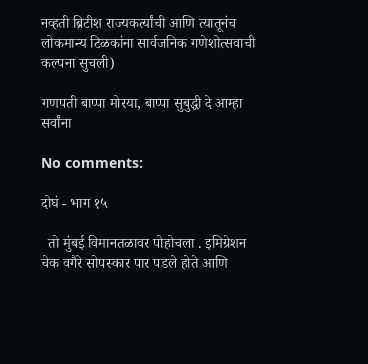नव्हती ब्रिटीश राज्यकर्त्यांची आणि त्यातूनंच लोकमान्य टिळकांना सार्वजनिक गणेशोत्सवाची कल्पना सुचली)

गणपती बाप्पा मोरया, बाप्पा सुबुद्धी दे आम्हा सर्वांना

No comments:

दोघं - भाग १५

  तो मुंबई विमानतळावर पोहोचला . इमिग्रेशन चेक वगैरे सोपस्कार पार पडले होते आणि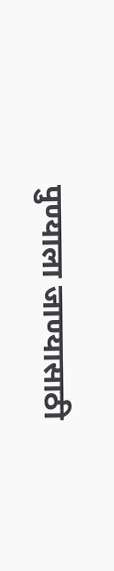पुण्याला जाण्यासाठी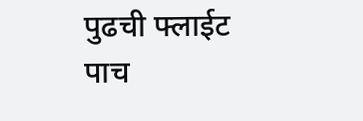पुढची फ्लाईट पाच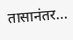तासानंतर...